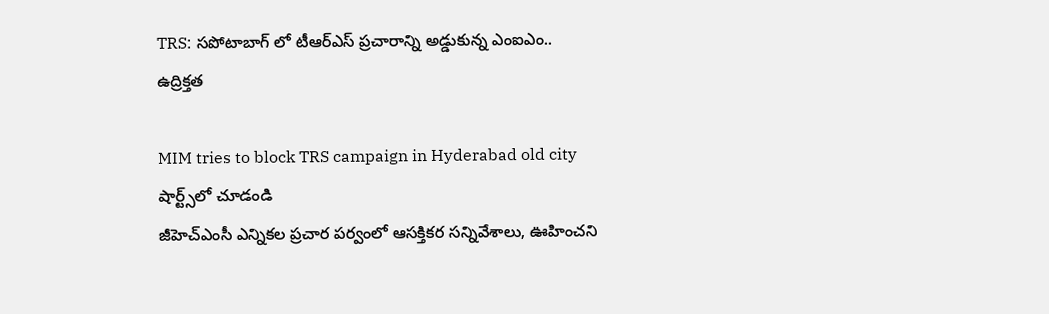TRS: సపోటాబాగ్ లో టీఆర్‌ఎస్‌ ప్రచారాన్ని అడ్డుకున్న ఎంఐఎం.. ఉద్రిక్తత

MIM tries to block TRS campaign in Hyderabad old city
షార్ట్స్‌లో చూడండి
జీహెచ్ఎంసీ ఎన్నికల ప్రచార పర్వంలో ఆసక్తికర సన్నివేశాలు, ఊహించని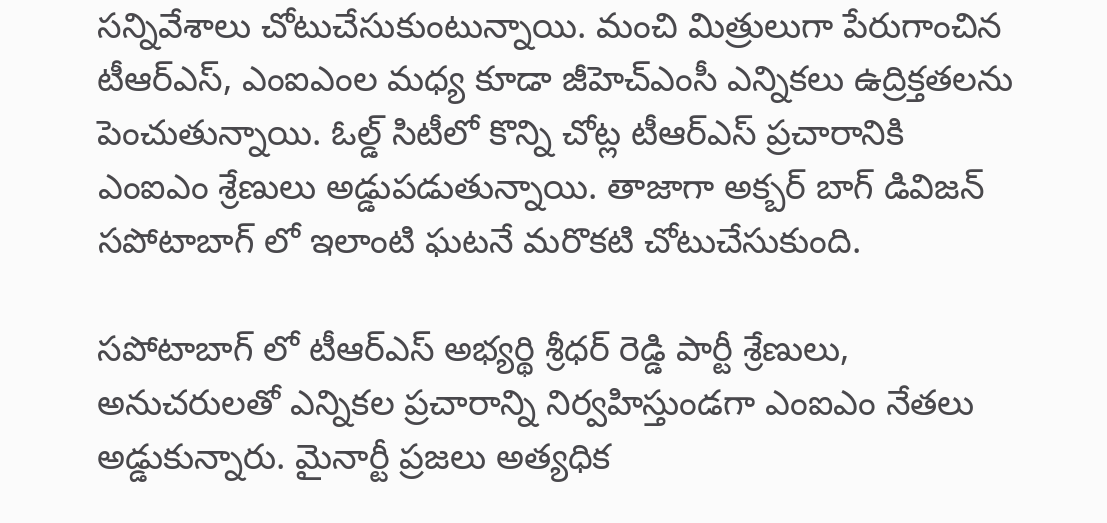సన్నివేశాలు చోటుచేసుకుంటున్నాయి. మంచి మిత్రులుగా పేరుగాంచిన టీఆర్ఎస్, ఎంఐఎంల మధ్య కూడా జీహెచ్ఎంసీ ఎన్నికలు ఉద్రిక్తతలను పెంచుతున్నాయి. ఓల్డ్ సిటీలో కొన్ని చోట్ల టీఆర్ఎస్ ప్రచారానికి ఎంఐఎం శ్రేణులు అడ్డుపడుతున్నాయి. తాజాగా అక్బర్ బాగ్ డివిజన్ సపోటాబాగ్ లో ఇలాంటి ఘటనే మరొకటి చోటుచేసుకుంది.

సపోటాబాగ్ లో టీఆర్ఎస్ అభ్యర్థి శ్రీధర్ రెడ్డి పార్టీ శ్రేణులు, అనుచరులతో ఎన్నికల ప్రచారాన్ని నిర్వహిస్తుండగా ఎంఐఎం నేతలు అడ్డుకున్నారు. మైనార్టీ ప్రజలు అత్యధిక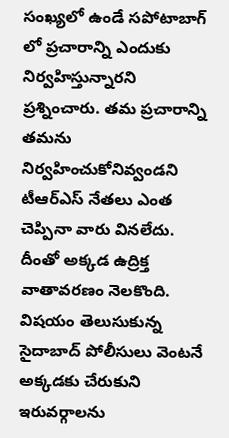సంఖ్యలో ఉండే సపోటాబాగ్ లో ప్రచారాన్ని ఎందుకు నిర్వహిస్తున్నారని ప్రశ్నించారు. తమ ప్రచారాన్ని తమను నిర్వహించుకోనివ్వండని టీఆర్ఎస్ నేతలు ఎంత చెప్పినా వారు వినలేదు. దీంతో అక్కడ ఉద్రిక్త వాతావరణం నెలకొంది. విషయం తెలుసుకున్న సైదాబాద్ పోలీసులు వెంటనే అక్కడకు చేరుకుని ఇరువర్గాలను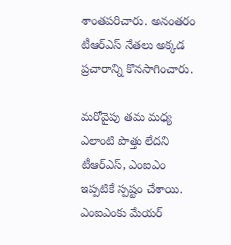శాంతపరిచారు. అనంతరం టీఆర్ఎస్ నేతలు అక్కడ ప్రచారాన్ని కొనసాగించారు.

మరోవైపు తమ మధ్య ఎలాంటి పొత్తు లేదని టీఆర్ఎస్, ఎంఐఎం ఇప్పటికే స్పష్టం చేశాయి. ఎంఐఎంకు మేయర్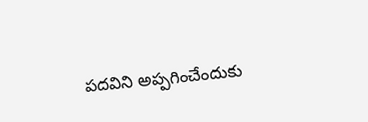పదవిని అప్పగించేందుకు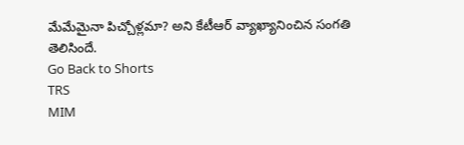మేమేమైనా పిచ్చోళ్లమా? అని కేటీఆర్ వ్యాఖ్యానించిన సంగతి తెలిసిందే.
Go Back to Shorts
TRS
MIM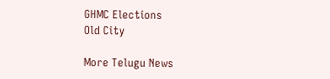GHMC Elections
Old City

More Telugu News